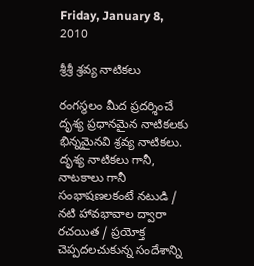Friday, January 8, 2010

శ్రీశ్రీ శ్రవ్య నాటికలు

రంగస్థలం మీద ప్రదర్శించే దృశ్య ప్రధానమైన నాటికలకు భిన్నమైనవి శ్రవ్య నాటికలు. దృశ్య నాటికలు గానీ, నాటకాలు గానీ సంభాషణలకంటే నటుడి / నటి హావభావాల ద్వారా రచయిత / ప్రయోక్త చెప్పదలచుకున్న సందేశాన్ని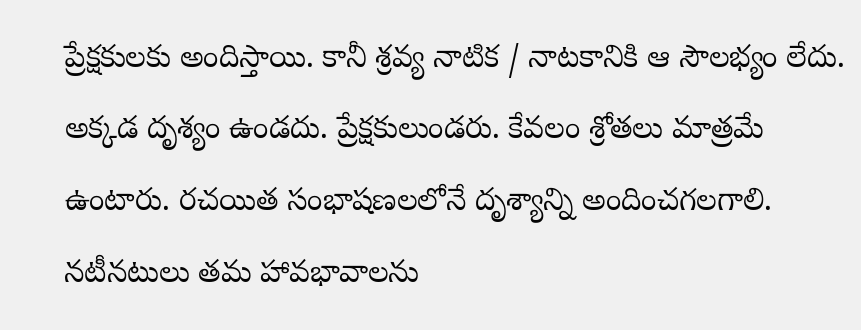ప్రేక్షకులకు అందిస్తాయి. కానీ శ్రవ్య నాటిక / నాటకానికి ఆ సౌలభ్యం లేదు. అక్కడ దృశ్యం ఉండదు. ప్రేక్షకులుండరు. కేవలం శ్రోతలు మాత్రమే ఉంటారు. రచయిత సంభాషణలలోనే దృశ్యాన్ని అందించగలగాలి. నటీనటులు తమ హావభావాలను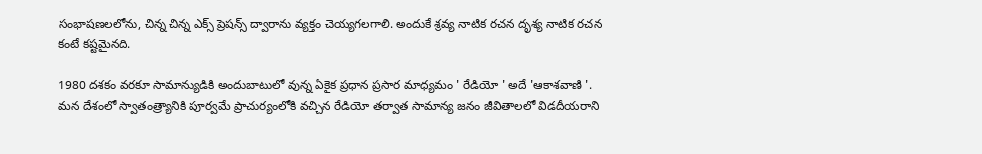సంభాషణలలోను, చిన్న చిన్న ఎక్స్ ప్రెషన్స్ ద్వారాను వ్యక్తం చెయ్యగలగాలి. అందుకే శ్రవ్య నాటిక రచన దృశ్య నాటిక రచన కంటే కష్టమైనది.

1980 దశకం వరకూ సామాన్యుడికి అందుబాటులో వున్న ఏకైక ప్రధాన ప్రసార మాధ్యమం ' రేడియో ' అదే 'ఆకాశవాణి '. మన దేశంలో స్వాతంత్ర్యానికి పూర్వమే ప్రాచుర్యంలోకి వచ్చిన రేడియో తర్వాత సామాన్య జనం జీవితాలలో విడదీయరాని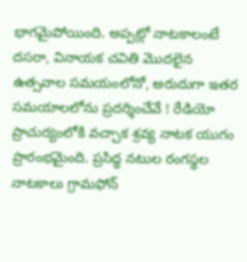భాగమైపోయింది. అప్పట్లో నాటకాలంటే దసరా, వినాయక చవితి మొదలైన ఉత్సవాల సమయంలోనో, అరుదుగా ఇతర సమయాలలోను ప్రదర్శించేవే ! రేడియో ప్రాచుర్యంలోకి వచ్చాక శ్రవ్య నాటక యుగం ప్రారంభమైంది. ప్రసిద్ధ నటుల రంగస్థల నాటకాలు గ్రామఫోన్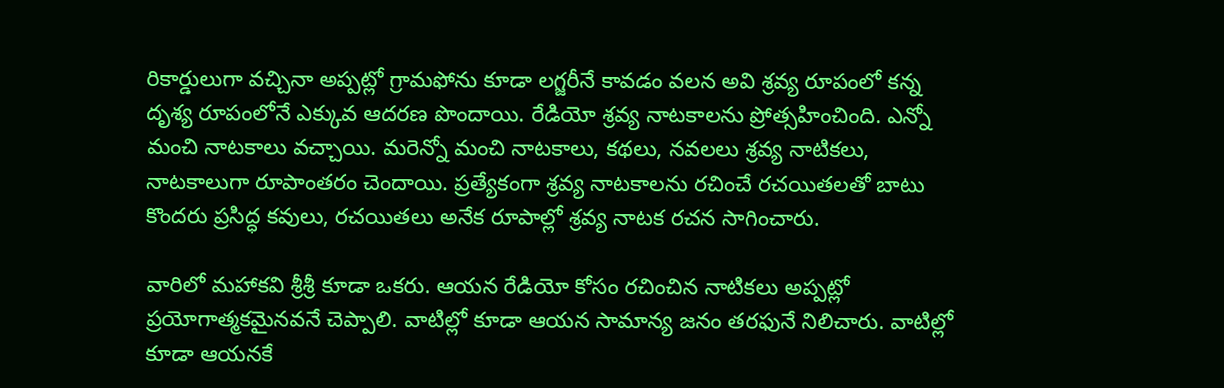రికార్డులుగా వచ్చినా అప్పట్లో గ్రామఫోను కూడా లగ్జరీనే కావడం వలన అవి శ్రవ్య రూపంలో కన్న దృశ్య రూపంలోనే ఎక్కువ ఆదరణ పొందాయి. రేడియో శ్రవ్య నాటకాలను ప్రోత్సహించింది. ఎన్నో మంచి నాటకాలు వచ్చాయి. మరెన్నో మంచి నాటకాలు, కథలు, నవలలు శ్రవ్య నాటికలు, నాటకాలుగా రూపాంతరం చెందాయి. ప్రత్యేకంగా శ్రవ్య నాటకాలను రచించే రచయితలతో బాటు కొందరు ప్రసిద్ధ కవులు, రచయితలు అనేక రూపాల్లో శ్రవ్య నాటక రచన సాగించారు.

వారిలో మహాకవి శ్రీశ్రీ కూడా ఒకరు. ఆయన రేడియో కోసం రచించిన నాటికలు అప్పట్లో ప్రయోగాత్మకమైనవనే చెప్పాలి. వాటిల్లో కూడా ఆయన సామాన్య జనం తరఫునే నిలిచారు. వాటిల్లో కూడా ఆయనకే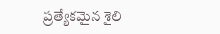ప్రత్యేకమైన శైలి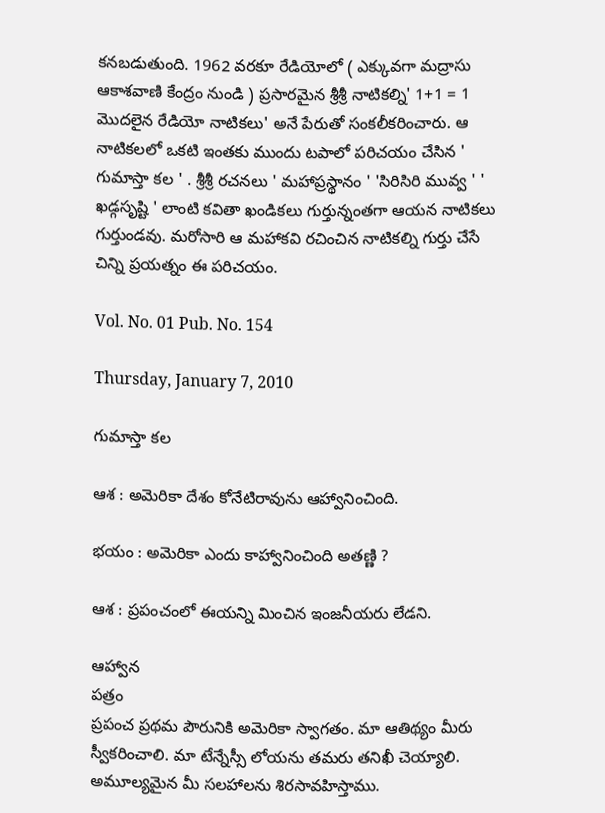కనబడుతుంది. 1962 వరకూ రేడియోలో ( ఎక్కువగా మద్రాసు ఆకాశవాణి కేంద్రం నుండి ) ప్రసారమైన శ్రీశ్రీ నాటికల్ని' 1+1 = 1 మొదలైన రేడియో నాటికలు' అనే పేరుతో సంకలీకరించారు. ఆ నాటికలలో ఒకటి ఇంతకు ముందు టపాలో పరిచయం చేసిన ' గుమాస్తా కల ' . శ్రీశ్రీ రచనలు ' మహాప్రస్థానం ' 'సిరిసిరి మువ్వ ' ' ఖడ్గసృష్టి ' లాంటి కవితా ఖండికలు గుర్తున్నంతగా ఆయన నాటికలు గుర్తుండవు. మరోసారి ఆ మహాకవి రచించిన నాటికల్ని గుర్తు చేసే చిన్ని ప్రయత్నం ఈ పరిచయం.

Vol. No. 01 Pub. No. 154

Thursday, January 7, 2010

గుమాస్తా కల

ఆశ : అమెరికా దేశం కోనేటిరావును ఆహ్వానించింది.

భయం : అమెరికా ఎందు కాహ్వానించింది అతణ్ణి ?

ఆశ : ప్రపంచంలో ఈయన్ని మించిన ఇంజనీయరు లేడని.

ఆహ్వాన
పత్రం
ప్రపంచ ప్రథమ పౌరునికి అమెరికా స్వాగతం. మా ఆతిథ్యం మీరు స్వీకరించాలి. మా టేన్నేస్సీ లోయను తమరు తనిఖీ చెయ్యాలి. అమూల్యమైన మీ సలహాలను శిరసావహిస్తాము.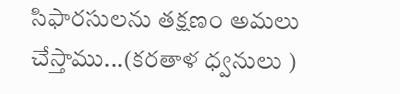సిఫారసులను తక్షణం అమలు చేస్తాము...(కరతాళ ధ్వనులు )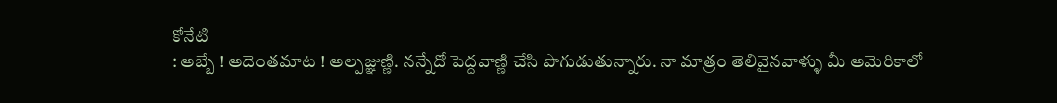కోనేటి
: అబ్బే ! అదెంతమాట ! అల్పజ్ఞుణ్ణి. నన్నేదో పెద్దవాణ్ణి చేసి పొగుడుతున్నారు. నా మాత్రం తెలివైనవాళ్ళు మీ అమెరికాలో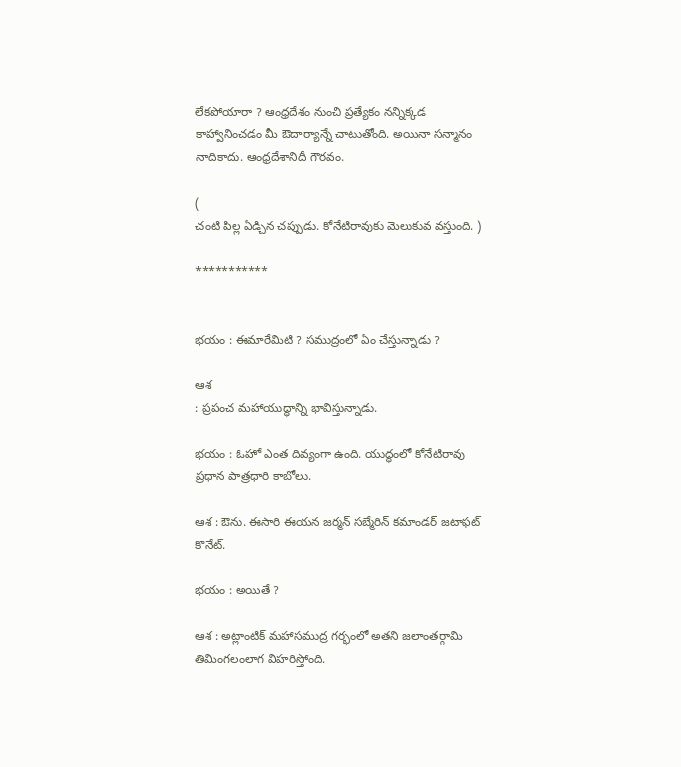లేకపోయారా ? ఆంధ్రదేశం నుంచి ప్రత్యేకం నన్నిక్కడ కాహ్వానించడం మీ ఔదార్యాన్నే చాటుతోంది. అయినా సన్మానం నాదికాదు. ఆంధ్రదేశానిదీ గౌరవం.

(
చంటి పిల్ల ఏడ్చిన చప్పుడు. కోనేటిరావుకు మెలుకువ వస్తుంది. )

***********


భయం : ఈమారేమిటి ? సముద్రంలో ఏం చేస్తున్నాడు ?

ఆశ
: ప్రపంచ మహాయుద్ధాన్ని భావిస్తున్నాడు.

భయం : ఓహో ఎంత దివ్యంగా ఉంది. యుద్ధంలో కోనేటిరావు ప్రధాన పాత్రధారి కాబోలు.

ఆశ : ఔను. ఈసారి ఈయన జర్మన్ సబ్మేరిన్ కమాండర్ జటాఫట్ కొనేట్.

భయం : అయితే ?

ఆశ : అట్లాంటిక్ మహాసముద్ర గర్భంలో అతని జలాంతర్గామి తిమింగలంలాగ విహరిస్తోంది.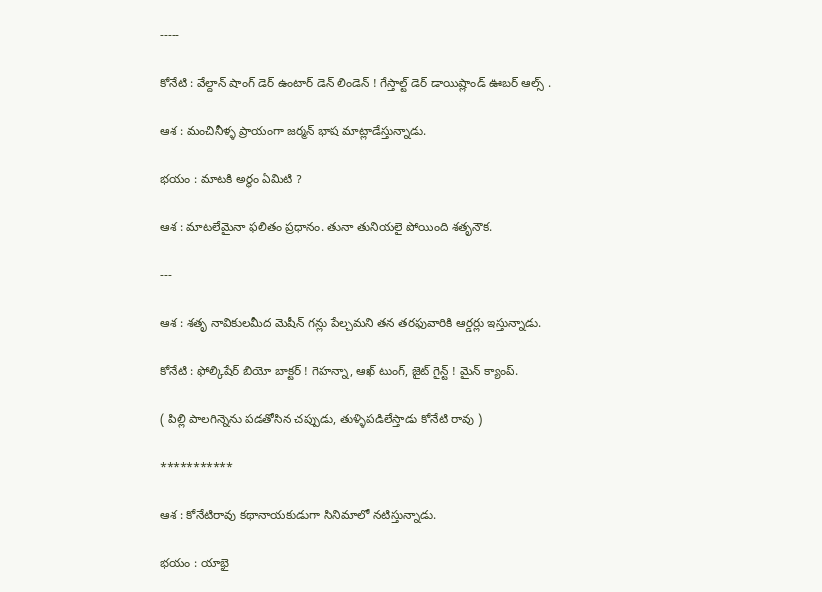-----

కోనేటి : వేల్దాన్ షాంగ్ డెర్ ఉంటార్ డెన్ లిండెన్ ! గేస్తాల్ట్ డెర్ డాయిష్లాండ్ ఊబర్ ఆల్స్ .

ఆశ : మంచినీళ్ళ ప్రాయంగా జర్మన్ భాష మాట్లాడేస్తున్నాడు.

భయం : మాటకి అర్థం ఏమిటి ?

ఆశ : మాటలేమైనా ఫలితం ప్రధానం. తునా తునియలై పోయింది శతృనౌక.

---

ఆశ : శతృ నావికులమీద మెషీన్ గన్లు పేల్చమని తన తరఫువారికి ఆర్డర్లు ఇస్తున్నాడు.

కోనేటి : ఫోల్కిషేర్ బియో బాక్టర్ ! గెహన్నా, ఆఖ్ టుంగ్, జైట్ గైన్ట్ ! మైన్ క్యాంప్.

( పిల్లి పాలగిన్నెను పడతోసిన చప్పుడు, తుళ్ళిపడిలేస్తాడు కోనేటి రావు )

***********

ఆశ : కోనేటిరావు కథానాయకుడుగా సినిమాలో నటిస్తున్నాడు.

భయం : యాభై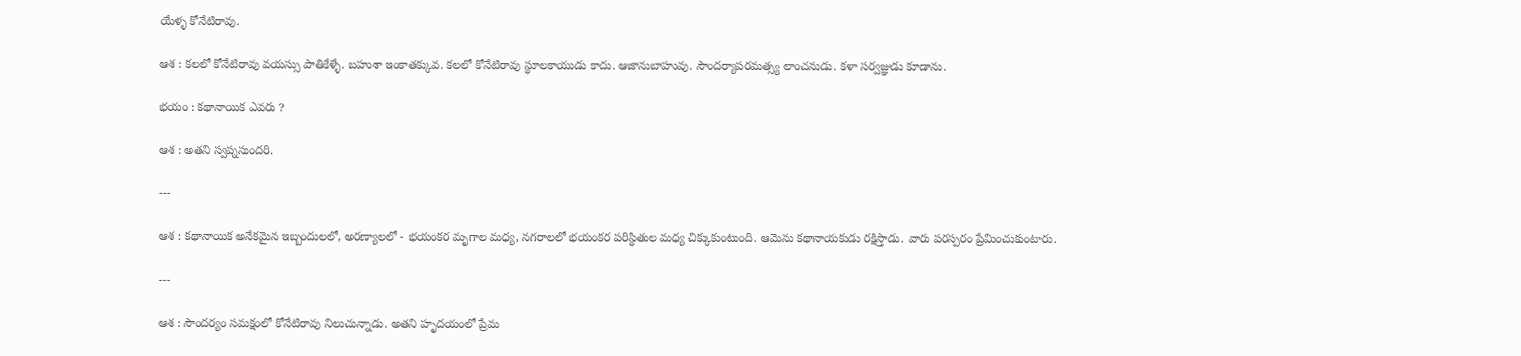యేళ్ళ కోనేటిరావు.

ఆశ : కలలో కోనేటిరావు వయస్సు పాతికేళ్ళే. బహుశా ఇంకాతక్కువ. కలలో కోనేటిరావు స్థూలకాయుడు కాదు. ఆజానుబాహువు. సౌందర్యాపరమత్స్య లాంచనుడు. కళా సర్వజ్ఞుడు కూడాను.

భయం : కథానాయిక ఎవరు ?

ఆశ : అతని స్వప్నసుందరి.

---

ఆశ : కథానాయిక అనేకమైన ఇబ్బందులలో, అరణ్యాలలో - భయంకర మృగాల మధ్య, నగరాలలో భయంకర పరిస్థితుల మధ్య చిక్కుకుంటుంది. ఆమెను కథానాయకుడు రక్షిస్తాడు. వారు పరస్పరం ప్రేమించుకుంటారు.

---

ఆశ : సౌందర్యం సమక్షంలో కోనేటిరావు నిలుచున్నాడు. అతని హృదయంలో ప్రేమ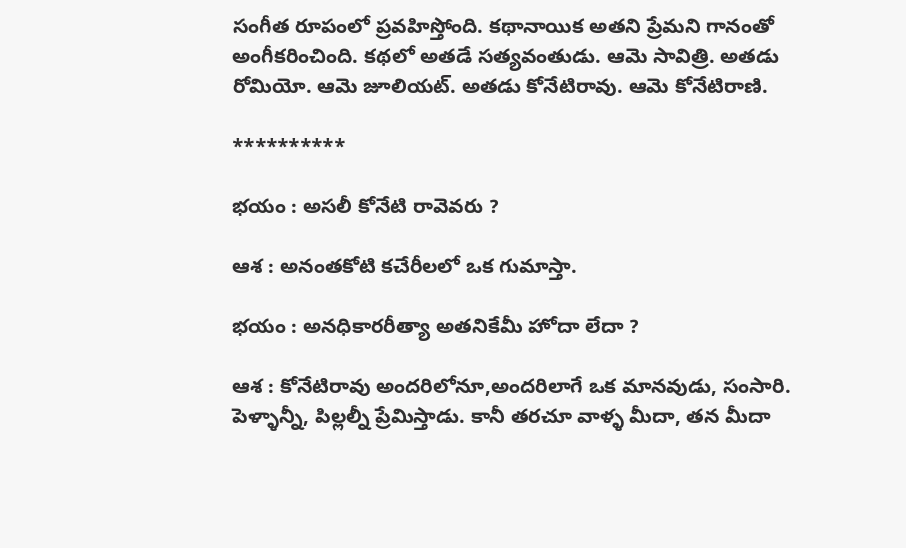సంగీత రూపంలో ప్రవహిస్తోంది. కథానాయిక అతని ప్రేమని గానంతో అంగీకరించింది. కథలో అతడే సత్యవంతుడు. ఆమె సావిత్రి. అతడు రోమియో. ఆమె జూలియట్. అతడు కోనేటిరావు. ఆమె కోనేటిరాణి.

**********

భయం : అసలీ కోనేటి రావెవరు ?

ఆశ : అనంతకోటి కచేరీలలో ఒక గుమాస్తా.

భయం : అనధికారరీత్యా అతనికేమీ హోదా లేదా ?

ఆశ : కోనేటిరావు అందరిలోనూ,అందరిలాగే ఒక మానవుడు, సంసారి. పెళ్ళాన్నీ, పిల్లల్నీ ప్రేమిస్తాడు. కానీ తరచూ వాళ్ళ మీదా, తన మీదా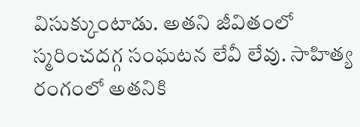విసుక్కుంటాడు. అతని జీవితంలో స్మరించదగ్గ సంఘటన లేవీ లేవు. సాహిత్య రంగంలో అతనికి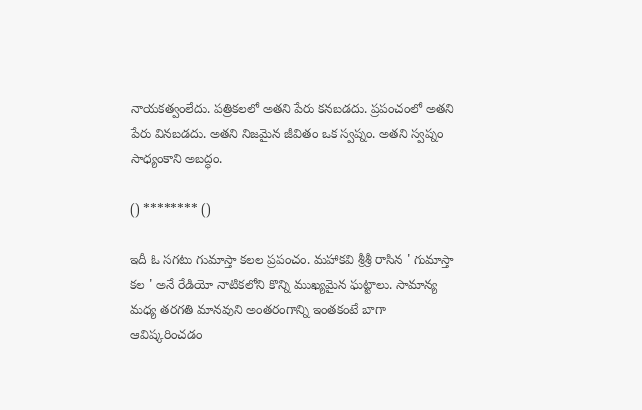నాయకత్వంలేదు. పత్రికలలో అతని పేరు కనబడదు. ప్రపంచంలో అతని పేరు వినబడదు. అతని నిజమైన జీవితం ఒక స్వప్నం. అతని స్వప్నం సాధ్యంకాని అబద్ధం.

() ******** ()

ఇదీ ఓ సగటు గుమాస్తా కలల ప్రపంచం. మహాకవి శ్రీశ్రీ రాసిన ' గుమాస్తా కల ' అనే రేడియో నాటికలోని కొన్ని ముఖ్యమైన ఘట్టాలు. సామాన్య మధ్య తరగతి మానవుని అంతరంగాన్ని ఇంతకంటే బాగా ఆవిష్కరించడం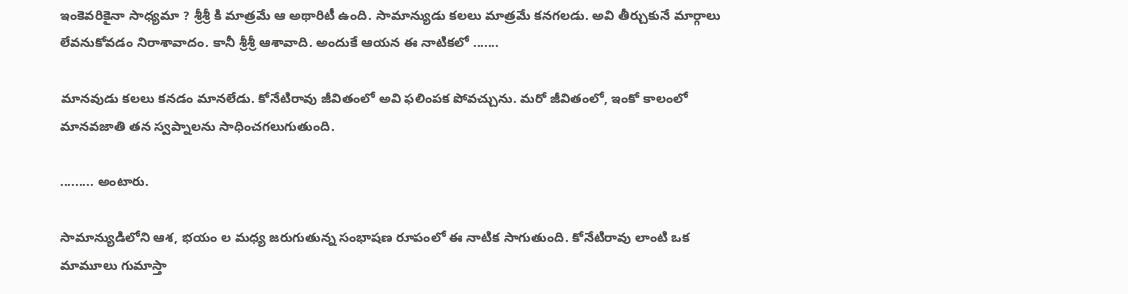ఇంకెవరికైనా సాధ్యమా ? శ్రీశ్రీ కి మాత్రమే ఆ అథారిటీ ఉంది. సామాన్యుడు కలలు మాత్రమే కనగలడు. అవి తీర్చుకునే మార్గాలు లేవనుకోవడం నిరాశావాదం. కానీ శ్రీశ్రీ ఆశావాది. అందుకే ఆయన ఈ నాటికలో .......

మానవుడు కలలు కనడం మానలేడు. కోనేటిరావు జీవితంలో అవి ఫలింపక పోవచ్చును. మరో జీవితంలో, ఇంకో కాలంలో మానవజాతి తన స్వప్నాలను సాధించగలుగుతుంది.

......... అంటారు.

సామాన్యుడిలోని ఆశ, భయం ల మధ్య జరుగుతున్న సంభాషణ రూపంలో ఈ నాటిక సాగుతుంది. కోనేటిరావు లాంటి ఒక మామూలు గుమాస్తా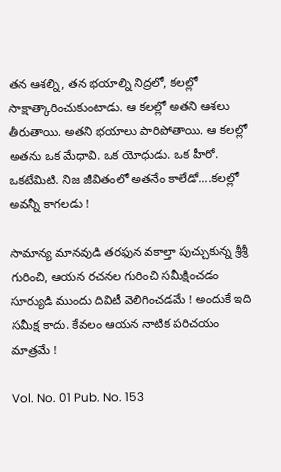తన ఆశల్ని, తన భయాల్ని నిద్రలో, కలల్లో సాక్షాత్కారించుకుంటాడు. ఆ కలల్లో అతని ఆశలు తీరుతాయి. అతని భయాలు పారిపోతాయి. ఆ కలల్లో అతను ఒక మేధావి. ఒక యోధుడు. ఒక హీరో. ఒకటేమిటి. నిజ జీవితంలో అతనేం కాలేడో....కలల్లో అవన్నీ కాగలడు !

సామాన్య మానవుడి తరఫున వకాల్తా పుచ్చుకున్న శ్రీశ్రీ గురించి, ఆయన రచనల గురించి సమీక్షించడం సూర్యుడి ముందు దివిటీ వెలిగించడమే ! అందుకే ఇది సమీక్ష కాదు. కేవలం ఆయన నాటిక పరిచయం మాత్రమే !

Vol. No. 01 Pub. No. 153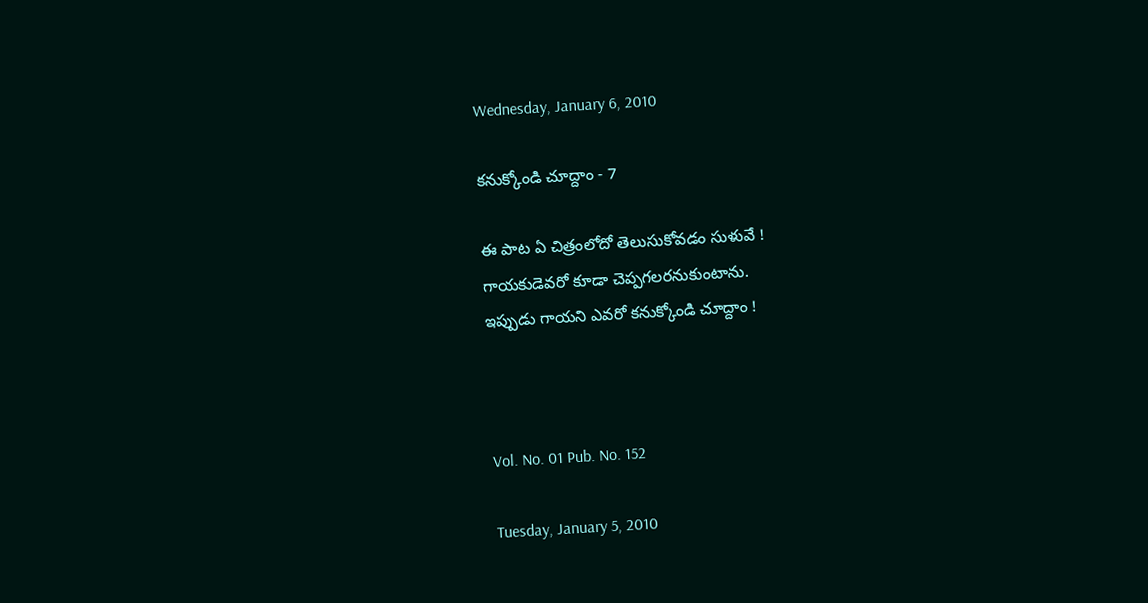Wednesday, January 6, 2010

కనుక్కోండి చూద్దాం - 7

ఈ పాట ఏ చిత్రంలోదో తెలుసుకోవడం సుళువే !
గాయకుడెవరో కూడా చెప్పగలరనుకుంటాను.
ఇప్పుడు గాయని ఎవరో కనుక్కోండి చూద్దాం !



Vol. No. 01 Pub. No. 152

Tuesday, January 5, 2010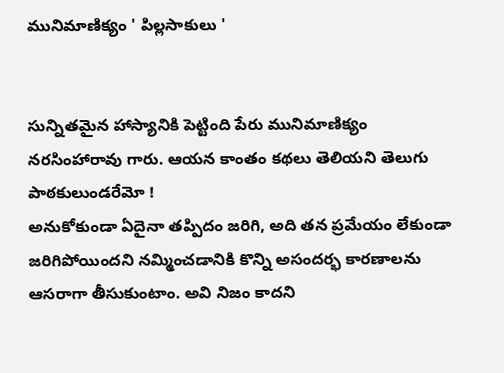మునిమాణిక్యం ' పిల్లసాకులు '


సున్నితమైన హాస్యానికి పెట్టింది పేరు మునిమాణిక్యం నరసింహారావు గారు. ఆయన కాంతం కథలు తెలియని తెలుగు పాఠకులుండరేమో !
అనుకోకుండా ఏదైనా తప్పిదం జరిగి, అది తన ప్రమేయం లేకుండా జరిగిపోయిందని నమ్మించడానికి కొన్ని అసందర్భ కారణాలను ఆసరాగా తీసుకుంటాం. అవి నిజం కాదని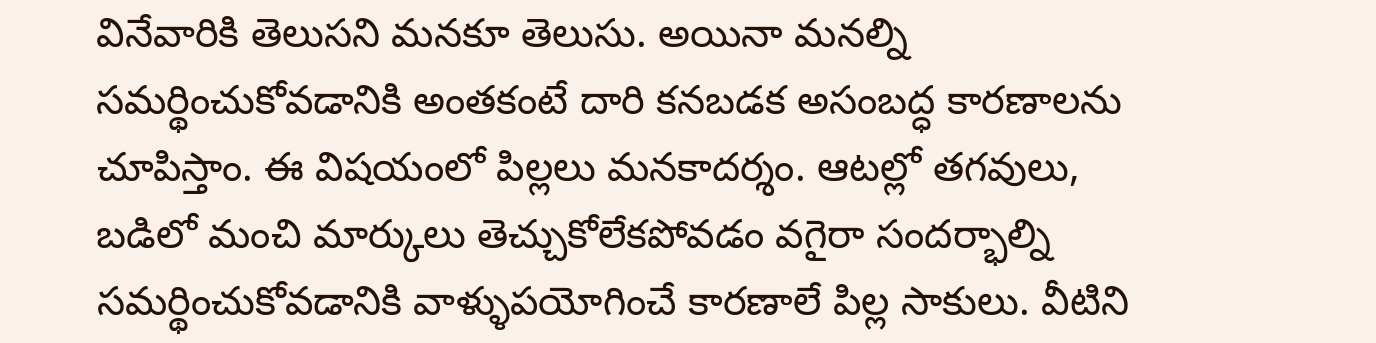వినేవారికి తెలుసని మనకూ తెలుసు. అయినా మనల్ని సమర్థించుకోవడానికి అంతకంటే దారి కనబడక అసంబద్ధ కారణాలను చూపిస్తాం. ఈ విషయంలో పిల్లలు మనకాదర్శం. ఆటల్లో తగవులు, బడిలో మంచి మార్కులు తెచ్చుకోలేకపోవడం వగైరా సందర్భాల్ని సమర్థించుకోవడానికి వాళ్ళుపయోగించే కారణాలే పిల్ల సాకులు. వీటిని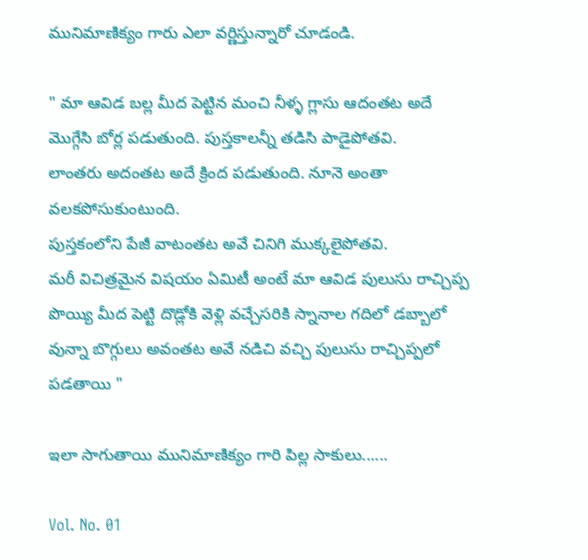మునిమాణిక్యం గారు ఎలా వర్ణిస్తున్నారో చూడండి.

" మా ఆవిడ బల్ల మీద పెట్టిన మంచి నీళ్ళ గ్లాసు ఆదంతట అదే మొగ్గేసి బోర్ల పడుతుంది. పుస్తకాలన్నీ తడిసి పాడైపోతవి.
లాంతరు అదంతట అదే క్రింద పడుతుంది. నూనె అంతా వలకపోసుకుంటుంది.
పుస్తకంలోని పేజీ వాటంతట అవే చినిగి ముక్కలైపోతవి.
మరీ విచిత్రమైన విషయం ఏమిటీ అంటే మా ఆవిడ పులుసు రాచ్చిప్ప పొయ్యి మీద పెట్టి దొడ్లోకి వెళ్లి వచ్చేసరికి స్నానాల గదిలో డబ్బాలో వున్నా బొగ్గులు అవంతట అవే నడిచి వచ్చి పులుసు రాచ్చిప్పలో పడతాయి "

ఇలా సాగుతాయి మునిమాణిక్యం గారి పిల్ల సాకులు......

Vol. No. 01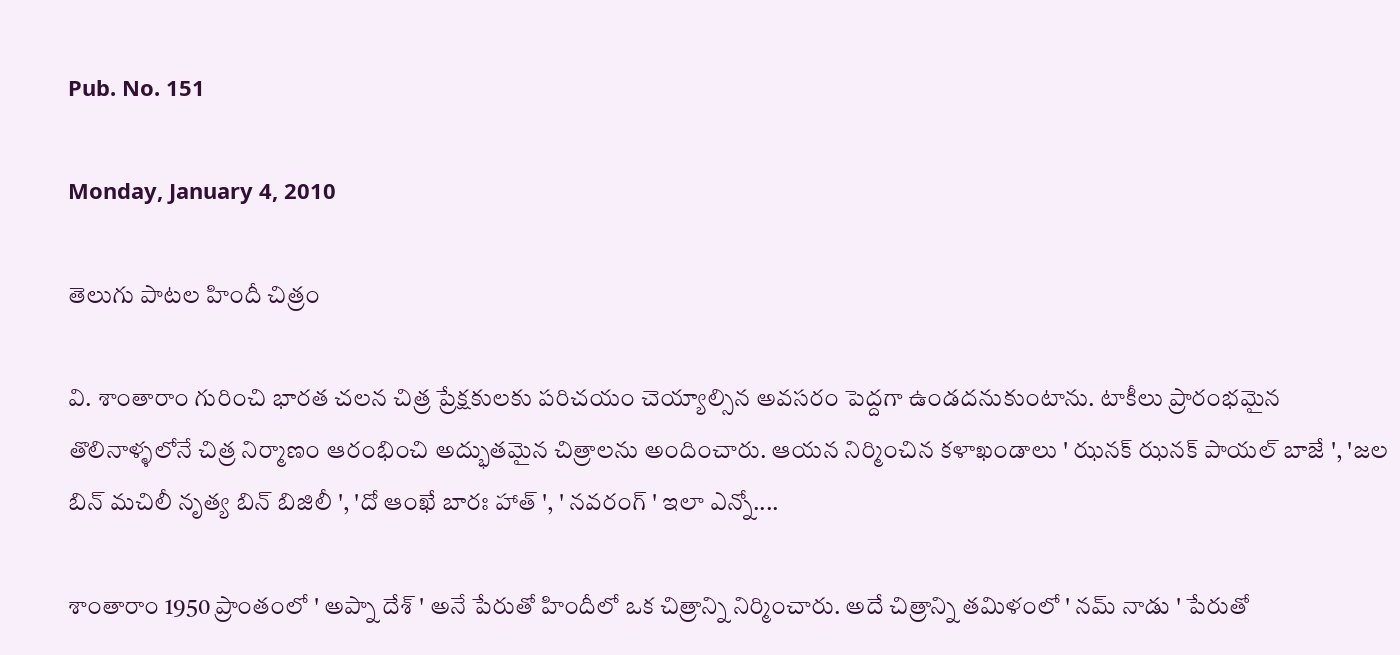Pub. No. 151

Monday, January 4, 2010

తెలుగు పాటల హిందీ చిత్రం

వి. శాంతారాం గురించి భారత చలన చిత్ర ప్రేక్షకులకు పరిచయం చెయ్యాల్సిన అవసరం పెద్దగా ఉండదనుకుంటాను. టాకీలు ప్రారంభమైన తొలినాళ్ళలోనే చిత్ర నిర్మాణం ఆరంభించి అద్భుతమైన చిత్రాలను అందించారు. ఆయన నిర్మించిన కళాఖండాలు ' ఝనక్ ఝనక్ పాయల్ బాజే ', 'జల బిన్ మచిలీ నృత్య బిన్ బిజిలీ ', 'దో ఆంఖే బారః హాత్ ', ' నవరంగ్ ' ఇలా ఎన్నో....

శాంతారాం 1950 ప్రాంతంలో ' అప్నా దేశ్ ' అనే పేరుతో హిందీలో ఒక చిత్రాన్ని నిర్మించారు. అదే చిత్రాన్ని తమిళంలో ' నమ్ నాడు ' పేరుతో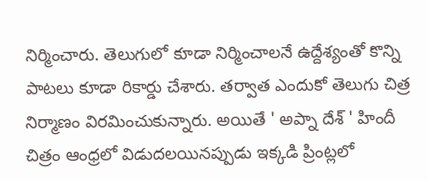నిర్మించారు. తెలుగులో కూడా నిర్మించాలనే ఉద్దేశ్యంతో కొన్ని పాటలు కూడా రికార్డు చేశారు. తర్వాత ఎందుకో తెలుగు చిత్ర నిర్మాణం విరమించుకున్నారు. అయితే ' అప్నా దేశ్ ' హిందీ చిత్రం ఆంధ్రలో విడుదలయినప్పుడు ఇక్కడి ప్రింట్లలో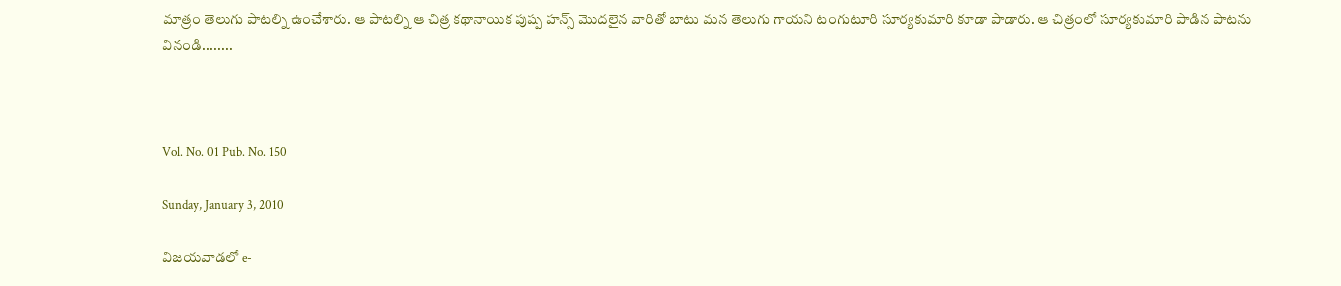మాత్రం తెలుగు పాటల్ని ఉంచేశారు. ఆ పాటల్ని ఆ చిత్ర కథానాయిక పుష్ప హన్స్ మొదలైన వారితో బాటు మన తెలుగు గాయని టంగుటూరి సూర్యకుమారి కూడా పాడారు. ఆ చిత్రంలో సూర్యకుమారి పాడిన పాటను వినండి........



Vol. No. 01 Pub. No. 150

Sunday, January 3, 2010

విజయవాడలో e-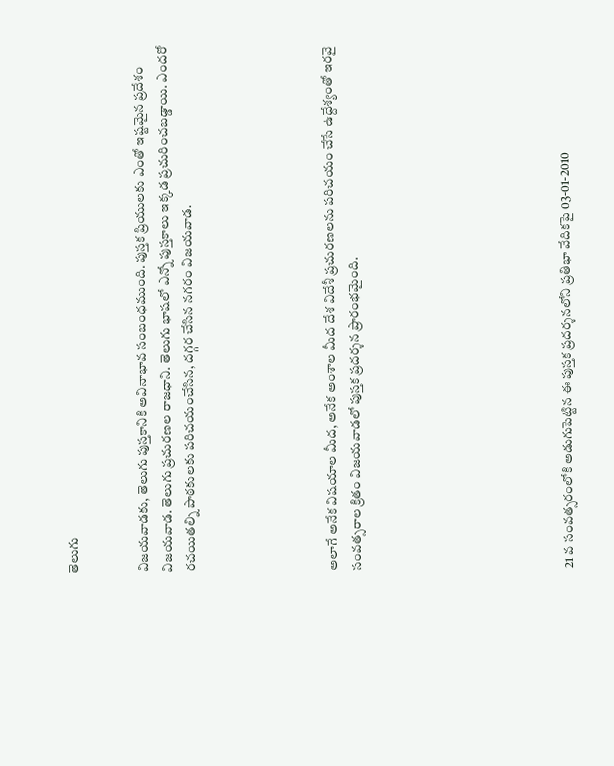తెలుగు


విజయవాడకు, తెలుగు పుస్తకానికి అవినాభావ సంబంధముంది. పుస్తక ప్రియులకు ఎంతో ఇష్టమైన ప్రదేశం విజయవాడ. తెలుగు ప్రచురణల రాజధాని. తెలుగు భాషలో ఎన్నో పుస్తకాలు ఇక్కడ ప్రచురించబడ్డాయి. ఎందరో రచయితల్ని పాఠకులకు పరిచయంచేసిన, దగ్గర చేసిన నగరం విజయవాడ.





అలాగే అనేక విషయాల మీద, అనేక అంశాల మీద దేశ విదేశీ ప్రచురణలను పరిచయం చేసే ఉద్దేశ్యంతో ఇరవై సంవత్సరాల క్రితం విజయవాడలో పుస్తక ప్రదర్శన ప్రారంభమైంది.








21 వ సంవత్సరంలోకి అడుగుపెట్టిన ఈ పుస్తక ప్రదర్శనలోని ప్రతిభా వేదికపై 03-01-2010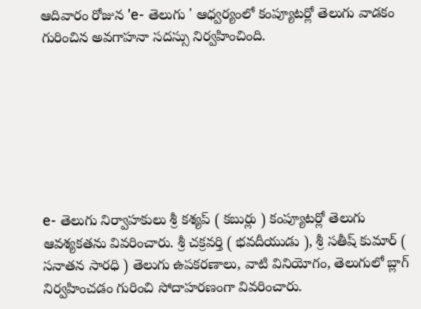ఆదివారం రోజున 'e- తెలుగు ' ఆధ్వర్యంలో కంప్యూటర్లో తెలుగు వాడకం గురించిన అవగాహనా సదస్సు నిర్వహించింది.







e- తెలుగు నిర్వాహకులు శ్రీ కశ్యప్ ( కబుర్లు ) కంప్యూటర్లో తెలుగు ఆవశ్యకతను వివరించారు. శ్రీ చక్రవర్తి ( భవదీయుడు ), శ్రీ సతీష్ కుమార్ ( సనాతన సారధి ) తెలుగు ఉపకరణాలు, వాటి వినియోగం, తెలుగులో బ్లాగ్ నిర్వహించడం గురించి సోదాహరణంగా వివరించారు.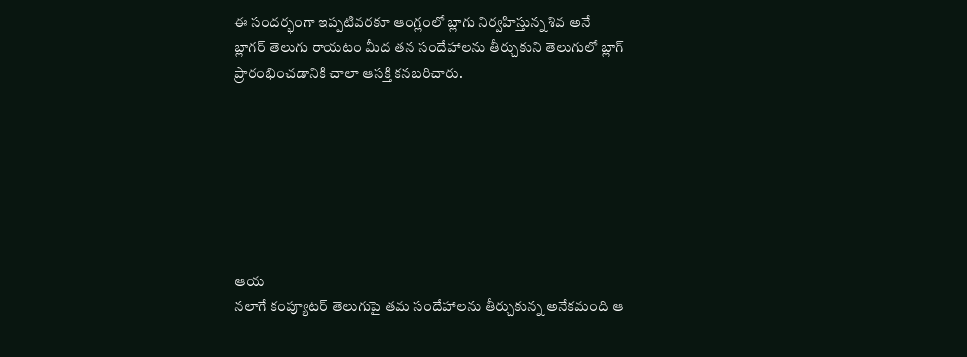ఈ సందర్భంగా ఇప్పటివరకూ ఆంగ్లంలో బ్లాగు నిర్వహిస్తున్న శివ అనే బ్లాగర్ తెలుగు రాయటం మీద తన సందేహాలను తీర్చుకుని తెలుగులో బ్లాగ్ ప్రారంభించడానికి చాలా ఆసక్తి కనబరిచారు.







ఆయ
నలాగే కంప్యూటర్ తెలుగుపై తమ సందేహాలను తీర్చుకున్న అనేకమంది ఆ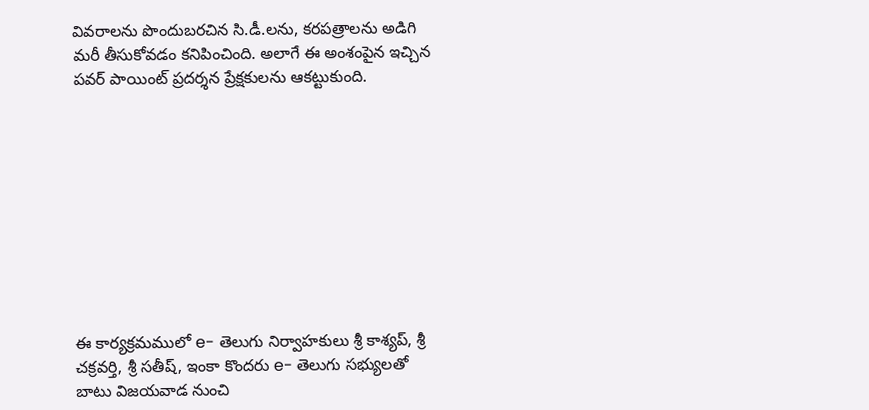వివరాలను పొందుబరచిన సి.డీ.లను, కరపత్రాలను అడిగి మరీ తీసుకోవడం కనిపించింది. అలాగే ఈ అంశంపైన ఇచ్చిన పవర్ పాయింట్ ప్రదర్శన ప్రేక్షకులను ఆకట్టుకుంది.










ఈ కార్యక్రమములో e- తెలుగు నిర్వాహకులు శ్రీ కాశ్యప్, శ్రీ చక్రవర్తి, శ్రీ సతీష్, ఇంకా కొందరు e- తెలుగు సభ్యులతో బాటు విజయవాడ నుంచి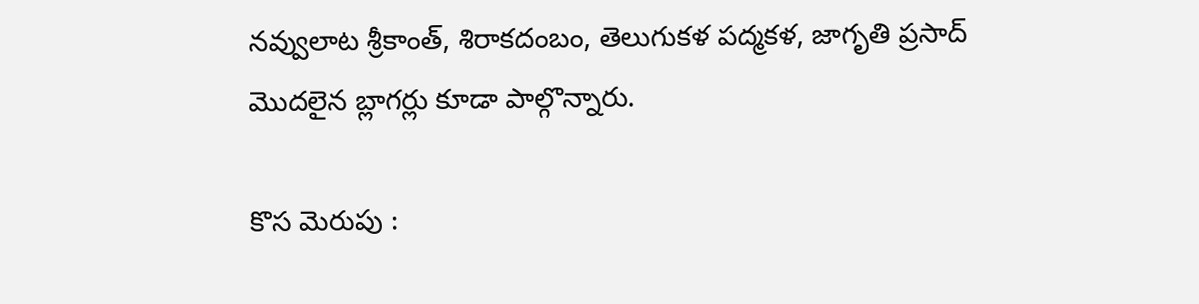నవ్వులాట శ్రీకాంత్, శిరాకదంబం, తెలుగుకళ పద్మకళ, జాగృతి ప్రసాద్ మొదలైన బ్లాగర్లు కూడా పాల్గొన్నారు.

కొస మెరుపు :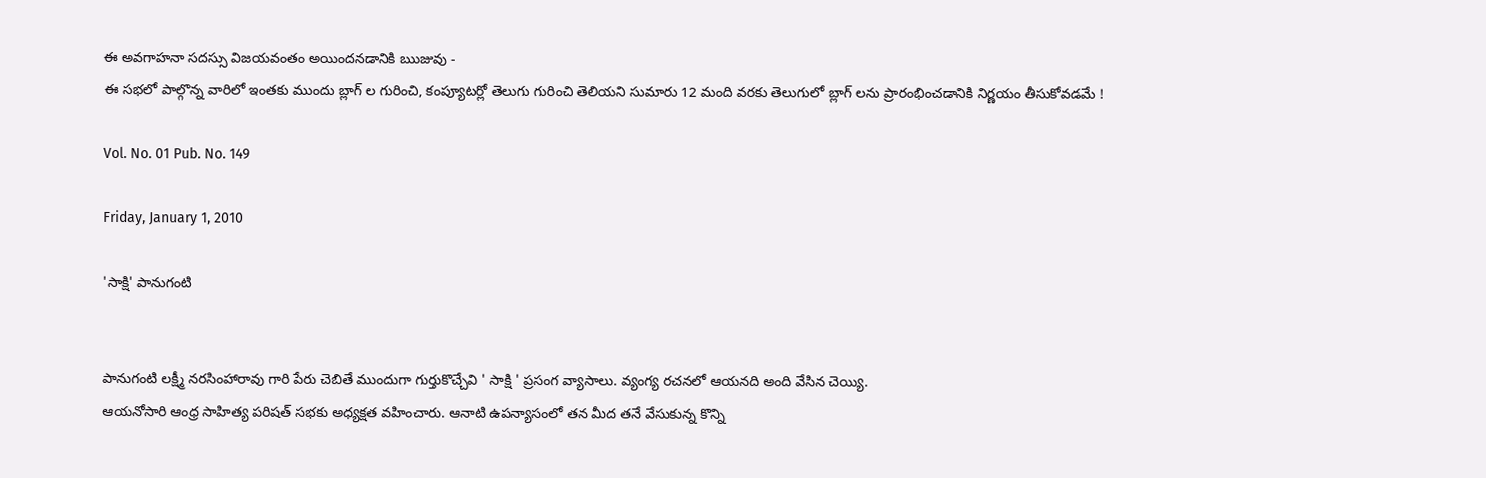ఈ అవగాహనా సదస్సు విజయవంతం అయిందనడానికి ఋజువు -
ఈ సభలో పాల్గొన్న వారిలో ఇంతకు ముందు బ్లాగ్ ల గురించి, కంప్యూటర్లో తెలుగు గురించి తెలియని సుమారు 12 మంది వరకు తెలుగులో బ్లాగ్ లను ప్రారంభించడానికి నిర్ణయం తీసుకోవడమే !

Vol. No. 01 Pub. No. 149

Friday, January 1, 2010

'సాక్షి' పానుగంటి


పానుగంటి లక్ష్మీ నరసింహారావు గారి పేరు చెబితే ముందుగా గుర్తుకొచ్చేవి ' సాక్షి ' ప్రసంగ వ్యాసాలు. వ్యంగ్య రచనలో ఆయనది అంది వేసిన చెయ్యి.
ఆయనోసారి ఆంధ్ర సాహిత్య పరిషత్ సభకు అధ్యక్షత వహించారు. ఆనాటి ఉపన్యాసంలో తన మీద తనే వేసుకున్న కొన్ని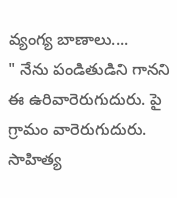వ్యంగ్య బాణాలు....
" నేను పండితుడిని గానని ఈ ఉరివారెరుగుదురు. పై గ్రామం వారెరుగుదురు. సాహిత్య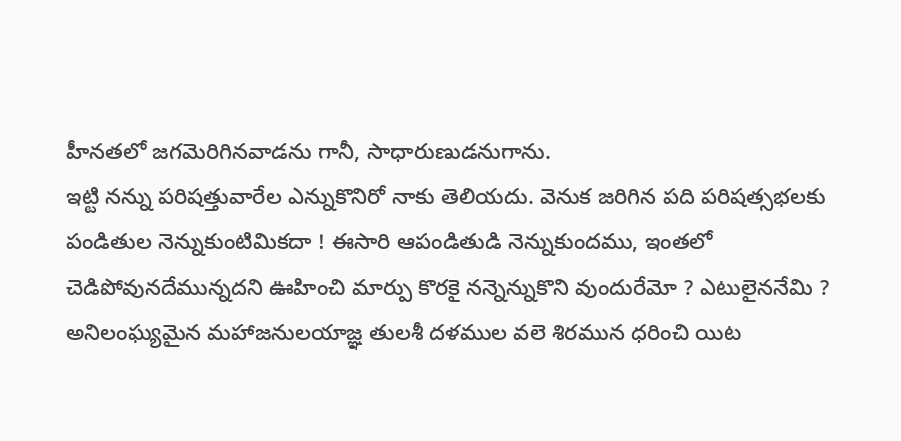హీనతలో జగమెరిగినవాడను గానీ, సాధారుణుడనుగాను.
ఇట్టి నన్ను పరిషత్తువారేల ఎన్నుకొనిరో నాకు తెలియదు. వెనుక జరిగిన పది పరిషత్సభలకు పండితుల నెన్నుకుంటిమికదా ! ఈసారి ఆపండితుడి నెన్నుకుందము, ఇంతలో చెడిపోవునదేమున్నదని ఊహించి మార్పు కొరకై నన్నెన్నుకొని వుందురేమో ? ఎటులైననేమి ? అనిలంఘ్యమైన మహాజనులయాజ్ఞ తులశీ దళముల వలె శిరమున ధరించి యిట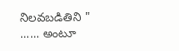నిలవబడితిని " ...... అంటూ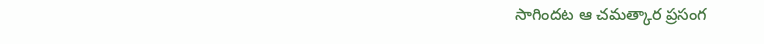సాగిందట ఆ చమత్కార ప్రసంగ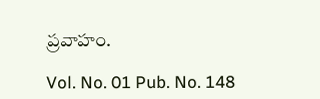ప్రవాహం.

Vol. No. 01 Pub. No. 148